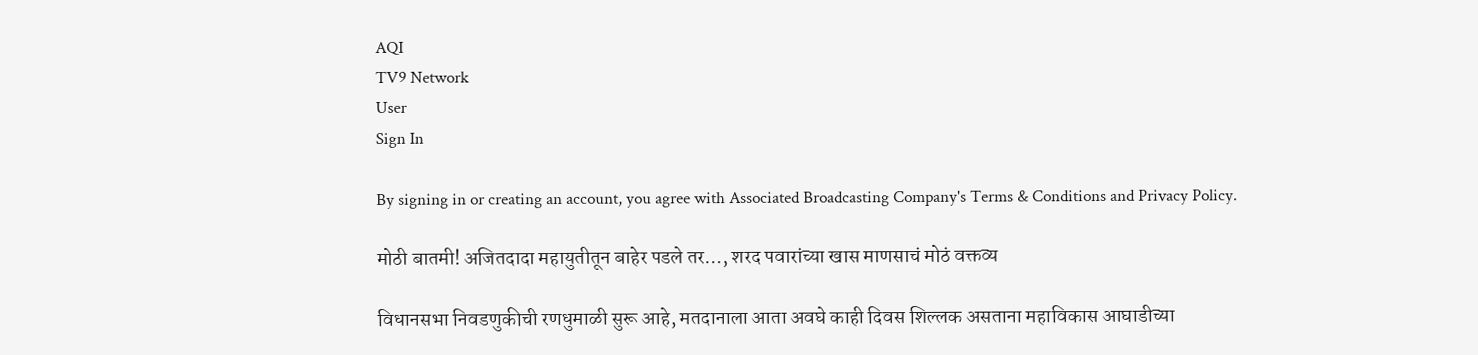AQI
TV9 Network
User
Sign In

By signing in or creating an account, you agree with Associated Broadcasting Company's Terms & Conditions and Privacy Policy.

मोठी बातमी! अजितदादा महायुतीतून बाहेर पडले तर…, शरद पवारांच्या खास माणसाचं मोठं वक्तव्य

विधानसभा निवडणुकीची रणधुमाळी सुरू आहे, मतदानाला आता अवघे काही दिवस शिल्लक असताना महाविकास आघाडीच्या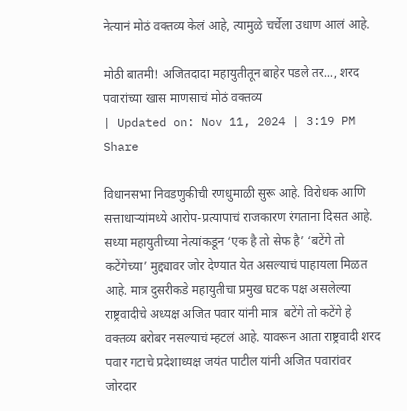नेत्यानं मोठं वक्तव्य केलं आहे, त्यामुळे चर्चेला उधाण आलं आहे.

मोठी बातमी! अजितदादा महायुतीतून बाहेर पडले तर..., शरद पवारांच्या खास माणसाचं मोठं वक्तव्य
| Updated on: Nov 11, 2024 | 3:19 PM
Share

विधानसभा निवडणुकीची रणधुमाळी सुरू आहे. विरोधक आणि सत्ताधाऱ्यांमध्ये आरोप-प्रत्यापाचं राजकारण रंगताना दिसत आहे. सध्या महायुतीच्या नेत्यांकडून ‘एक है तो सेफ है’ ‘बटेंगे तो कटेंगेच्या’ मुद्द्यावर जोर देण्यात येत असल्याचं पाहायला मिळत आहे. मात्र दुसरीकडे महायुतीचा प्रमुख घटक पक्ष असलेल्या राष्ट्रवादीचे अध्यक्ष अजित पवार यांनी मात्र  बटेंगे तो कटेंगे हे वक्तव्य बरोबर नसल्याचं म्हटलं आहे. यावरून आता राष्ट्रवादी शरद पवार गटाचे प्रदेशाध्यक्ष जयंत पाटील यांनी अजित पवारांवर जोरदार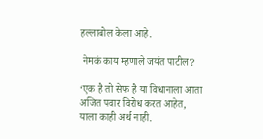हल्लाबोल केला आहे.

 नेमकं काय म्हणाले जयंत पाटील?

‘एक है तो सेफ है या विधानाला आता अजित पवार विरोध करत आहेत, याला काही अर्थ नाही.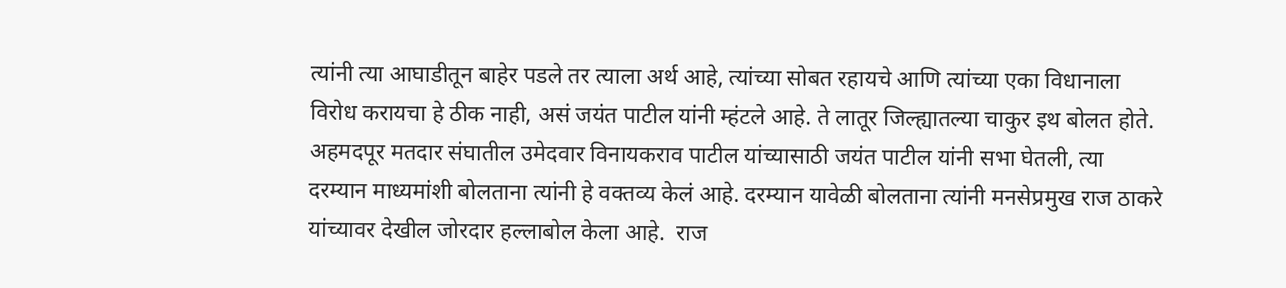त्यांनी त्या आघाडीतून बाहेर पडले तर त्याला अर्थ आहे, त्यांच्या सोबत रहायचे आणि त्यांच्या एका विधानाला विरोध करायचा हे ठीक नाही, असं जयंत पाटील यांनी म्हंटले आहे. ते लातूर जिल्ह्यातल्या चाकुर इथ बोलत होते. अहमदपूर मतदार संघातील उमेदवार विनायकराव पाटील यांच्यासाठी जयंत पाटील यांनी सभा घेतली, त्या दरम्यान माध्यमांशी बोलताना त्यांनी हे वक्तव्य केलं आहे. दरम्यान यावेळी बोलताना त्यांनी मनसेप्रमुख राज ठाकरे यांच्यावर देखील जोरदार हल्लाबोल केला आहे.  राज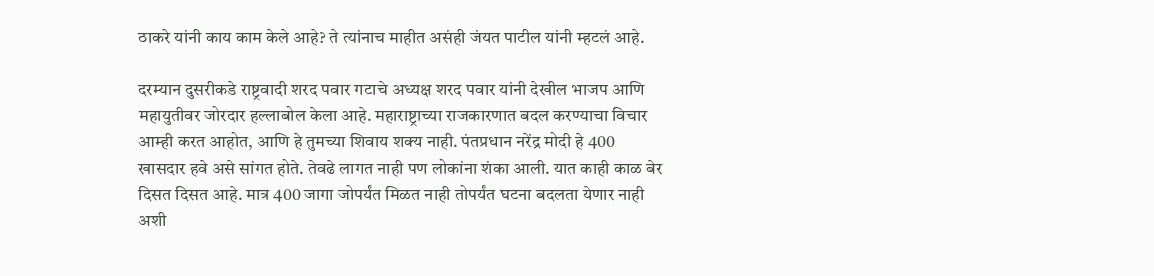ठाकरे यांनी काय काम केले आहे? ते त्यांनाच माहीत असंही जंयत पाटील यांनी म्हटलं आहे.

दरम्यान दुसरीकडे राष्ट्रवादी शरद पवार गटाचे अध्यक्ष शरद पवार यांनी देखील भाजप आणि महायुतीवर जोरदार हल्लाबोल केला आहे. महाराष्ट्राच्या राजकारणात बदल करण्याचा विचार आम्ही करत आहोत, आणि हे तुमच्या शिवाय शक्य नाही. पंतप्रधान नरेंद्र मोदी हे 400  खासदार हवे असे सांगत होते. तेवढे लागत नाही पण लोकांना शंका आली. यात काही काळ बेर दिसत दिसत आहे. मात्र 400 जागा जोपर्यंत मिळत नाही तोपर्यंत घटना बदलता येणार नाही अशी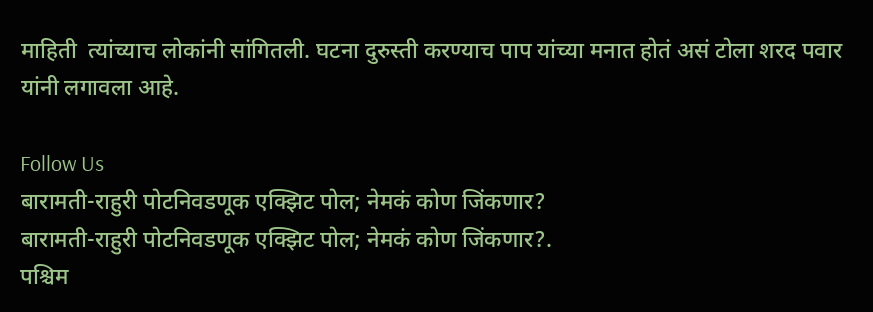माहिती  त्यांच्याच लोकांनी सांगितली. घटना दुरुस्ती करण्याच पाप यांच्या मनात होतं असं टोला शरद पवार यांनी लगावला आहे.

Follow Us
बारामती-राहुरी पोटनिवडणूक एक्झिट पोल; नेमकं कोण जिंकणार?
बारामती-राहुरी पोटनिवडणूक एक्झिट पोल; नेमकं कोण जिंकणार?.
पश्चिम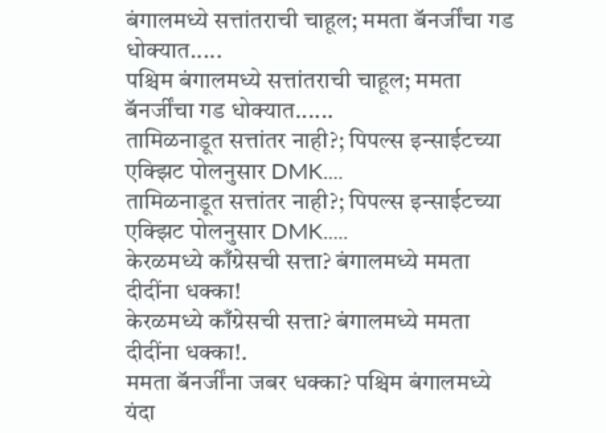बंगालमध्ये सत्तांतराची चाहूल; ममता बॅनर्जींचा गड धोक्यात.....
पश्चिम बंगालमध्ये सत्तांतराची चाहूल; ममता बॅनर्जींचा गड धोक्यात......
तामिळनाडूत सत्तांतर नाही?; पिपल्स इन्साईटच्या एक्झिट पोलनुसार DMK....
तामिळनाडूत सत्तांतर नाही?; पिपल्स इन्साईटच्या एक्झिट पोलनुसार DMK.....
केरळमध्ये काँग्रेसची सत्ता? बंगालमध्ये ममता दीदींना धक्का!
केरळमध्ये काँग्रेसची सत्ता? बंगालमध्ये ममता दीदींना धक्का!.
ममता बॅनर्जींना जबर धक्का? पश्चिम बंगालमध्ये यंदा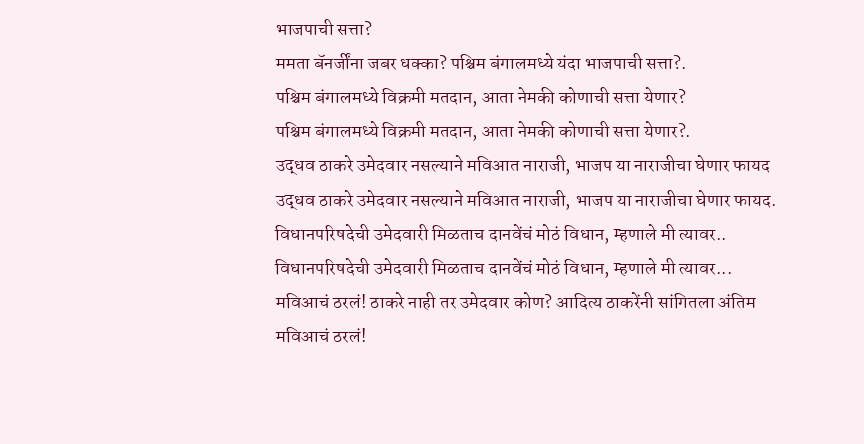भाजपाची सत्ता?
ममता बॅनर्जींना जबर धक्का? पश्चिम बंगालमध्ये यंदा भाजपाची सत्ता?.
पश्चिम बंगालमध्ये विक्रमी मतदान, आता नेमकी कोणाची सत्ता येणार?
पश्चिम बंगालमध्ये विक्रमी मतदान, आता नेमकी कोणाची सत्ता येणार?.
उद्धव ठाकरे उमेदवार नसल्याने मविआत नाराजी, भाजप या नाराजीचा घेणार फायद
उद्धव ठाकरे उमेदवार नसल्याने मविआत नाराजी, भाजप या नाराजीचा घेणार फायद.
विधानपरिषदेची उमेदवारी मिळताच दानवेंचं मोठं विधान, म्हणाले मी त्यावर..
विधानपरिषदेची उमेदवारी मिळताच दानवेंचं मोठं विधान, म्हणाले मी त्यावर...
मविआचं ठरलं! ठाकरे नाही तर उमेदवार कोण? आदित्य ठाकरेंनी सांगितला अंतिम
मविआचं ठरलं!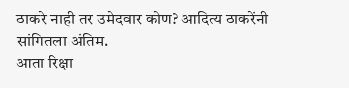ठाकरे नाही तर उमेदवार कोण? आदित्य ठाकरेंनी सांगितला अंतिम.
आता रिक्षा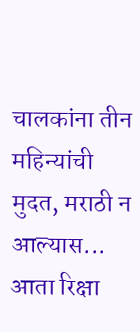चालकांना तीन महिन्यांची मुदत, मराठी न आल्यास...
आता रिक्षा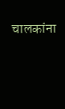चालकांना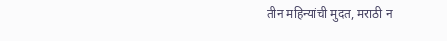तीन महिन्यांची मुदत, मराठी न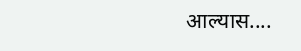आल्यास....